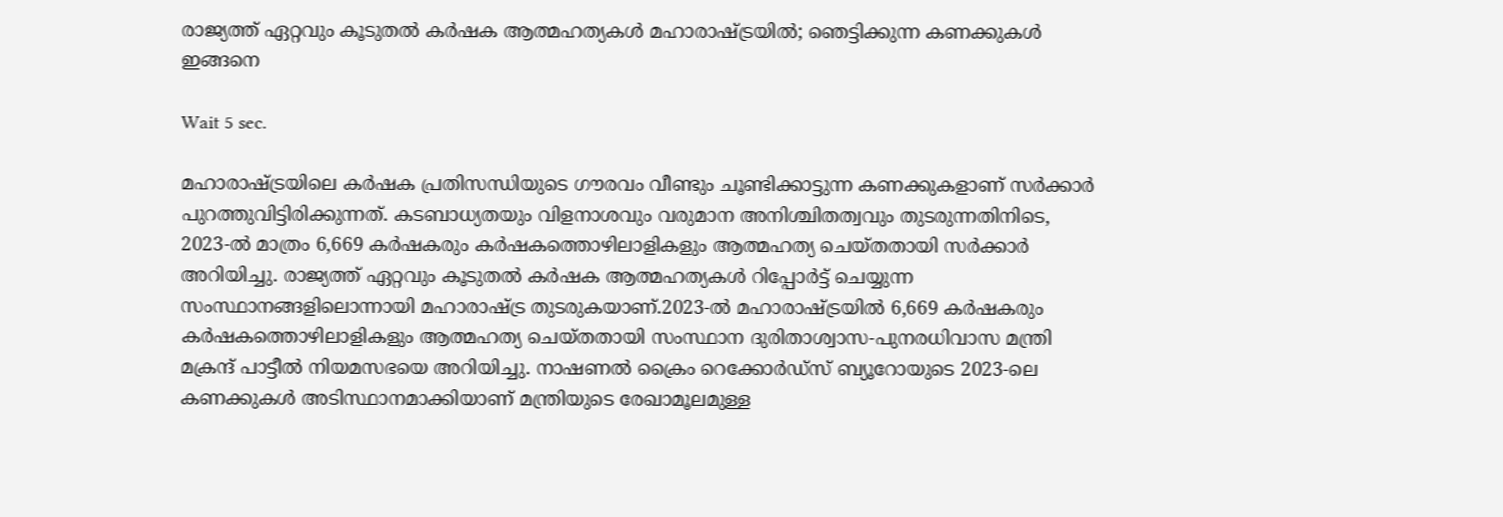രാജ്യത്ത് ഏറ്റവും കൂടുതൽ കർഷക ആത്മഹത്യകൾ മഹാരാഷ്ട്രയിൽ; ഞെട്ടിക്കുന്ന കണക്കുകൾ ഇങ്ങനെ

Wait 5 sec.

മഹാരാഷ്ട്രയിലെ കർഷക പ്രതിസന്ധിയുടെ ഗൗരവം വീണ്ടും ചൂണ്ടിക്കാട്ടുന്ന കണക്കുകളാണ് സർക്കാർ പുറത്തുവിട്ടിരിക്കുന്നത്. കടബാധ്യതയും വിളനാശവും വരുമാന അനിശ്ചിതത്വവും തുടരുന്നതിനിടെ, 2023-ൽ മാത്രം 6,669 കർഷകരും കർഷകത്തൊഴിലാളികളും ആത്മഹത്യ ചെയ്തതായി സർക്കാർ അറിയിച്ചു. രാജ്യത്ത് ഏറ്റവും കൂടുതൽ കർഷക ആത്മഹത്യകൾ റിപ്പോർട്ട് ചെയ്യുന്ന സംസ്ഥാനങ്ങളിലൊന്നായി മഹാരാഷ്ട്ര തുടരുകയാണ്.2023-ൽ മഹാരാഷ്ട്രയിൽ 6,669 കർഷകരും കർഷകത്തൊഴിലാളികളും ആത്മഹത്യ ചെയ്തതായി സംസ്ഥാന ദുരിതാശ്വാസ-പുനരധിവാസ മന്ത്രി മക്രന്ദ് പാട്ടീൽ നിയമസഭയെ അറിയിച്ചു. നാഷണൽ ക്രൈം റെക്കോർഡ്സ് ബ്യൂറോയുടെ 2023-ലെ കണക്കുകൾ അടിസ്ഥാനമാക്കിയാണ് മന്ത്രിയുടെ രേഖാമൂലമുള്ള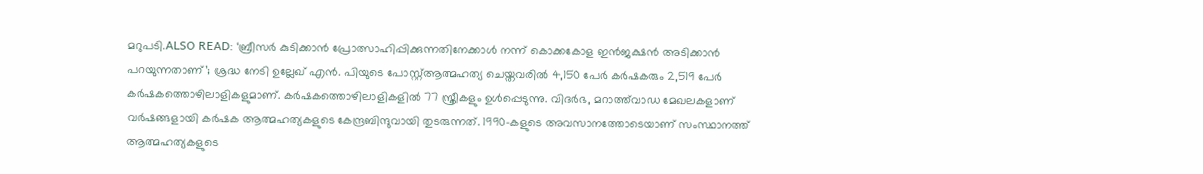മറുപടി.ALSO READ: ‘ബ്രീസർ കുടിക്കാൻ പ്രോത്സാഹിപ്പിക്കുന്നതിനേക്കാൾ നന്ന് കൊക്കകോള ഇൻജക്ഷൻ അടിക്കാൻ പറയുന്നതാണ്’; ശ്രദ്ധ നേടി ഉല്ലേഖ് എൻ. പിയുടെ പോസ്റ്റ്ആത്മഹത്യ ചെയ്തവരിൽ 4,150 പേർ കർഷകരും 2,519 പേർ കർഷകത്തൊഴിലാളികളുമാണ്. കർഷകത്തൊഴിലാളികളിൽ 77 സ്ത്രീകളും ഉൾപ്പെടുന്നു. വിദർഭ, മറാത്ത്‌വാഡ മേഖലകളാണ് വർഷങ്ങളായി കർഷക ആത്മഹത്യകളുടെ കേന്ദ്രബിന്ദുവായി തുടരുന്നത്. 1990-കളുടെ അവസാനത്തോടെയാണ് സംസ്ഥാനത്ത് ആത്മഹത്യകളുടെ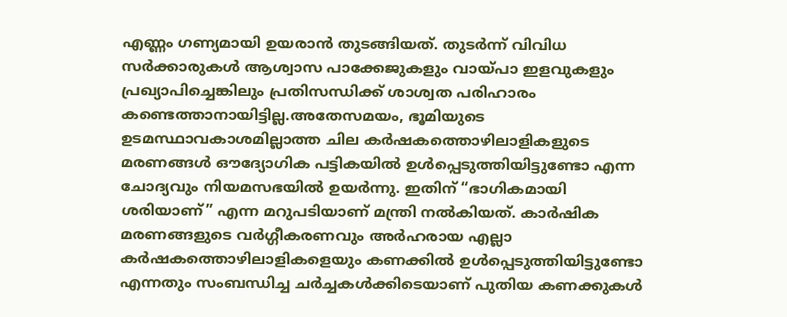എണ്ണം ഗണ്യമായി ഉയരാൻ തുടങ്ങിയത്. തുടർന്ന് വിവിധ സർക്കാരുകൾ ആശ്വാസ പാക്കേജുകളും വായ്പാ ഇളവുകളും പ്രഖ്യാപിച്ചെങ്കിലും പ്രതിസന്ധിക്ക് ശാശ്വത പരിഹാരം കണ്ടെത്താനായിട്ടില്ല.അതേസമയം, ഭൂമിയുടെ ഉടമസ്ഥാവകാശമില്ലാത്ത ചില കർഷകത്തൊഴിലാളികളുടെ മരണങ്ങൾ ഔദ്യോഗിക പട്ടികയിൽ ഉൾപ്പെടുത്തിയിട്ടുണ്ടോ എന്ന ചോദ്യവും നിയമസഭയിൽ ഉയർന്നു. ഇതിന് “ഭാഗികമായി ശരിയാണ്” എന്ന മറുപടിയാണ് മന്ത്രി നൽകിയത്. കാർഷിക മരണങ്ങളുടെ വർഗ്ഗീകരണവും അർഹരായ എല്ലാ കർഷകത്തൊഴിലാളികളെയും കണക്കിൽ ഉൾപ്പെടുത്തിയിട്ടുണ്ടോ എന്നതും സംബന്ധിച്ച ചർച്ചകൾക്കിടെയാണ് പുതിയ കണക്കുകൾ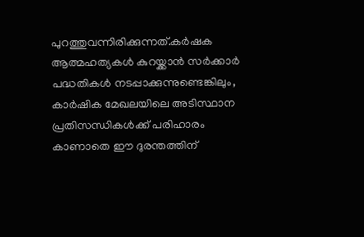പുറത്തുവന്നിരിക്കുന്നത്.കർഷക ആത്മഹത്യകൾ കുറയ്ക്കാൻ സർക്കാർ പദ്ധതികൾ നടപ്പാക്കുന്നുണ്ടെങ്കിലും, കാർഷിക മേഖലയിലെ അടിസ്ഥാന പ്രതിസന്ധികൾക്ക് പരിഹാരം കാണാതെ ഈ ദുരന്തത്തിന്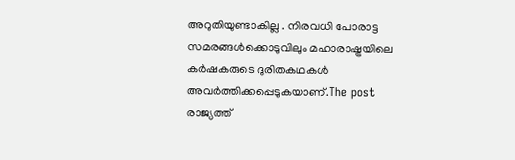അറുതിയുണ്ടാകില്ല . നിരവധി പോരാട്ട സമരങ്ങൾക്കൊടുവിലും മഹാരാഷ്ട്രയിലെ കർഷകരുടെ ദുരിതകഥകൾ അവർത്തിക്കപ്പെടുകയാണ്.The post രാജ്യത്ത്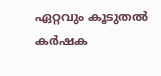ഏറ്റവും കൂടുതൽ കർഷക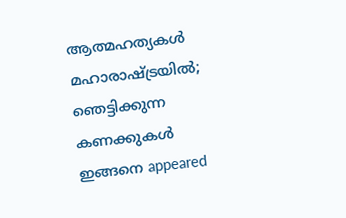ആത്മഹത്യകൾ മഹാരാഷ്ട്രയിൽ; ഞെട്ടിക്കുന്ന കണക്കുകൾ ഇങ്ങനെ appeared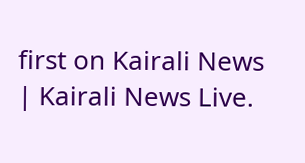first on Kairali News | Kairali News Live.